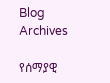Blog Archives

የሰማያዊ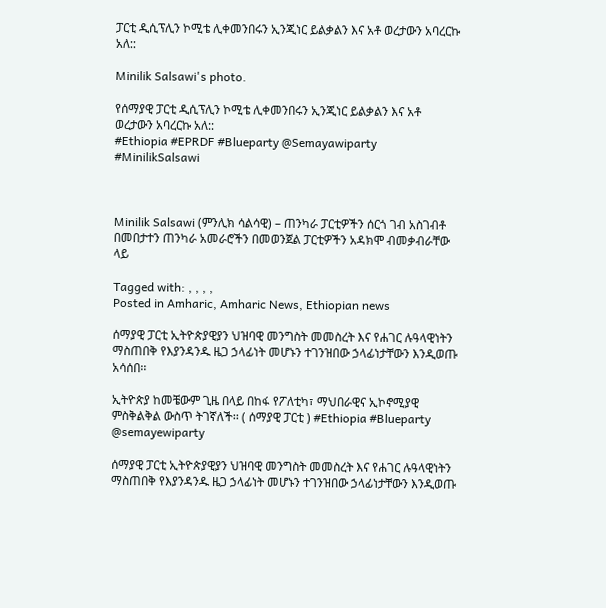ፓርቲ ዲሲፕሊን ኮሚቴ ሊቀመንበሩን ኢንጂነር ይልቃልን እና አቶ ወረታውን አባረርኩ አለ::

Minilik Salsawi's photo.

የሰማያዊ ፓርቲ ዲሲፕሊን ኮሚቴ ሊቀመንበሩን ኢንጂነር ይልቃልን እና አቶ ወረታውን አባረርኩ አለ::
#Ethiopia #EPRDF #Blueparty @Semayawiparty #MinilikSalsawi



Minilik Salsawi (ምንሊክ ሳልሳዊ) – ጠንካራ ፓርቲዎችን ሰርጎ ገብ አስገብቶ በመበታተን ጠንካራ አመራሮችን በመወንጀል ፓርቲዎችን አዳክሞ ብመቃብራቸው ላይ

Tagged with: , , , ,
Posted in Amharic, Amharic News, Ethiopian news

ሰማያዊ ፓርቲ ኢትዮጵያዊያን ህዝባዊ መንግስት መመስረት እና የሐገር ሉዓላዊነትን ማስጠበቅ የእያንዳንዱ ዜጋ ኃላፊነት መሆኑን ተገንዝበው ኃላፊነታቸውን እንዲወጡ አሳሰበ፡፡

ኢትዮጵያ ከመቼውም ጊዜ በላይ በከፋ የፖለቲካ፣ ማህበራዊና ኢኮኖሚያዊ ምስቅልቅል ውስጥ ትገኛለች፡፡ ( ሰማያዊ ፓርቲ ) #Ethiopia #Blueparty @semayewiparty

ሰማያዊ ፓርቲ ኢትዮጵያዊያን ህዝባዊ መንግስት መመስረት እና የሐገር ሉዓላዊነትን ማስጠበቅ የእያንዳንዱ ዜጋ ኃላፊነት መሆኑን ተገንዝበው ኃላፊነታቸውን እንዲወጡ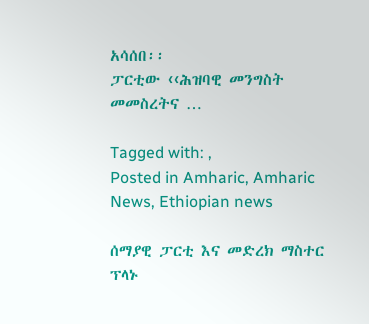አሳሰበ፡፡
ፓርቲው ‹‹ሕዝባዊ መንግስት መመስረትና …

Tagged with: ,
Posted in Amharic, Amharic News, Ethiopian news

ሰማያዊ ፓርቲ እና መድረክ ማስተር ፕላኑ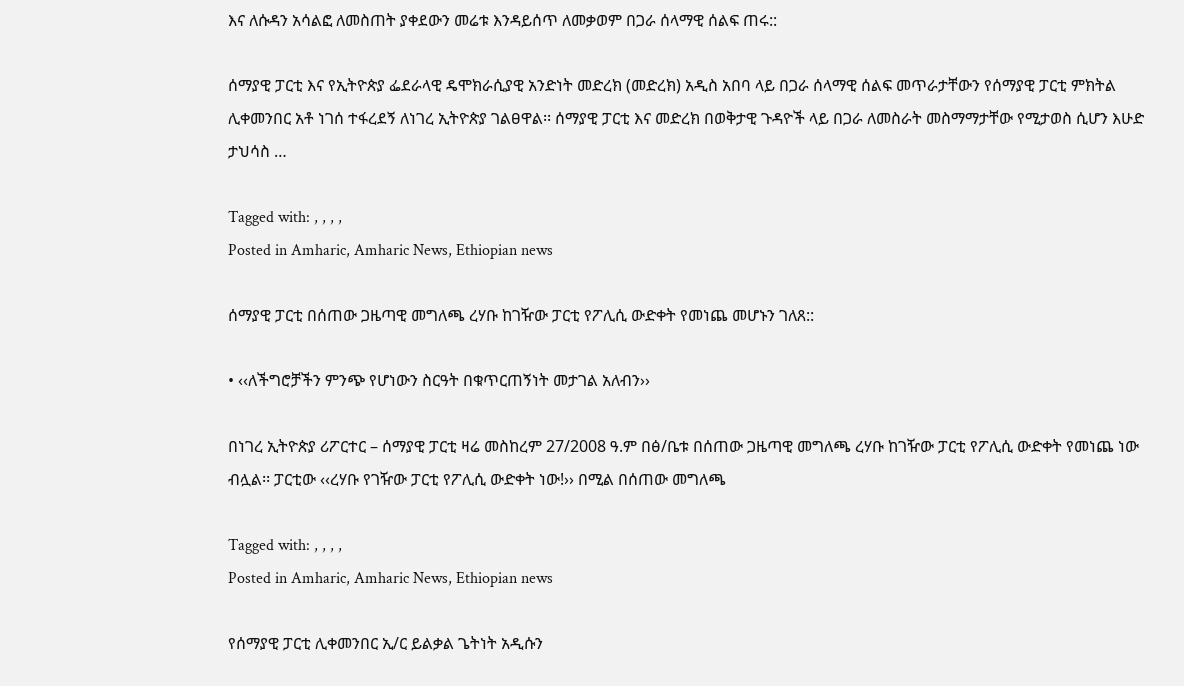እና ለሱዳን አሳልፎ ለመስጠት ያቀደውን መሬቱ እንዳይሰጥ ለመቃወም በጋራ ሰላማዊ ሰልፍ ጠሩ::

ሰማያዊ ፓርቲ እና የኢትዮጵያ ፌደራላዊ ዴሞክራሲያዊ አንድነት መድረክ (መድረክ) አዲስ አበባ ላይ በጋራ ሰላማዊ ሰልፍ መጥራታቸውን የሰማያዊ ፓርቲ ምክትል ሊቀመንበር አቶ ነገሰ ተፋረደኝ ለነገረ ኢትዮጵያ ገልፀዋል፡፡ ሰማያዊ ፓርቲ እና መድረክ በወቅታዊ ጉዳዮች ላይ በጋራ ለመስራት መስማማታቸው የሚታወስ ሲሆን እሁድ ታህሳስ …

Tagged with: , , , ,
Posted in Amharic, Amharic News, Ethiopian news

ሰማያዊ ፓርቲ በሰጠው ጋዜጣዊ መግለጫ ረሃቡ ከገዥው ፓርቲ የፖሊሲ ውድቀት የመነጨ መሆኑን ገለጸ::

• ‹‹ለችግሮቻችን ምንጭ የሆነውን ስርዓት በቁጥርጠኝነት መታገል አለብን››

በነገረ ኢትዮጵያ ሪፖርተር – ሰማያዊ ፓርቲ ዛሬ መስከረም 27/2008 ዓ.ም በፅ/ቤቱ በሰጠው ጋዜጣዊ መግለጫ ረሃቡ ከገዥው ፓርቲ የፖሊሲ ውድቀት የመነጨ ነው ብሏል፡፡ ፓርቲው ‹‹ረሃቡ የገዥው ፓርቲ የፖሊሲ ውድቀት ነው!›› በሚል በሰጠው መግለጫ

Tagged with: , , , ,
Posted in Amharic, Amharic News, Ethiopian news

የሰማያዊ ፓርቲ ሊቀመንበር ኢ/ር ይልቃል ጌትነት አዲሱን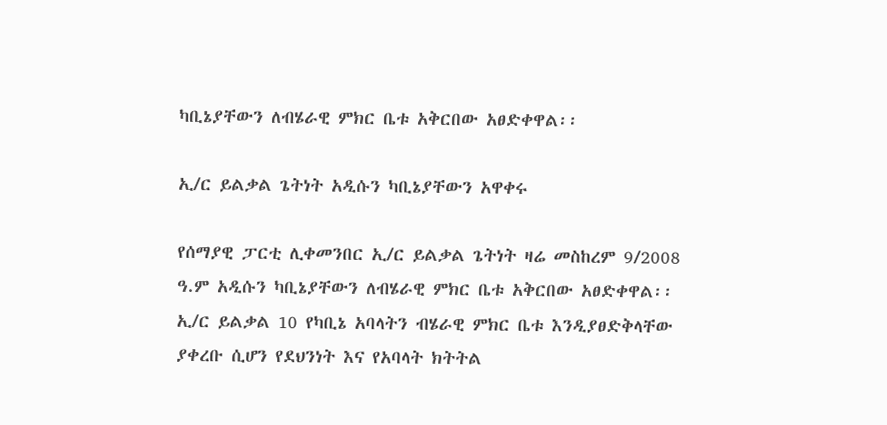ካቢኔያቸውን ለብሄራዊ ምክር ቤቱ አቅርበው አፀድቀዋል፡፡

ኢ/ር ይልቃል ጌትነት አዲሱን ካቢኔያቸውን አዋቀሩ

የሰማያዊ ፓርቲ ሊቀመንበር ኢ/ር ይልቃል ጌትነት ዛሬ መስከረም 9/2008 ዓ.ም አዲሱን ካቢኔያቸውን ለብሄራዊ ምክር ቤቱ አቅርበው አፀድቀዋል፡፡ ኢ/ር ይልቃል 10 የካቢኔ አባላትን ብሄራዊ ምክር ቤቱ እንዲያፀድቅላቸው ያቀረቡ ሲሆን የደህንነት እና የአባላት ክትትል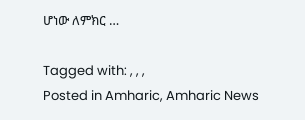ሆነው ለምክር …

Tagged with: , , ,
Posted in Amharic, Amharic News